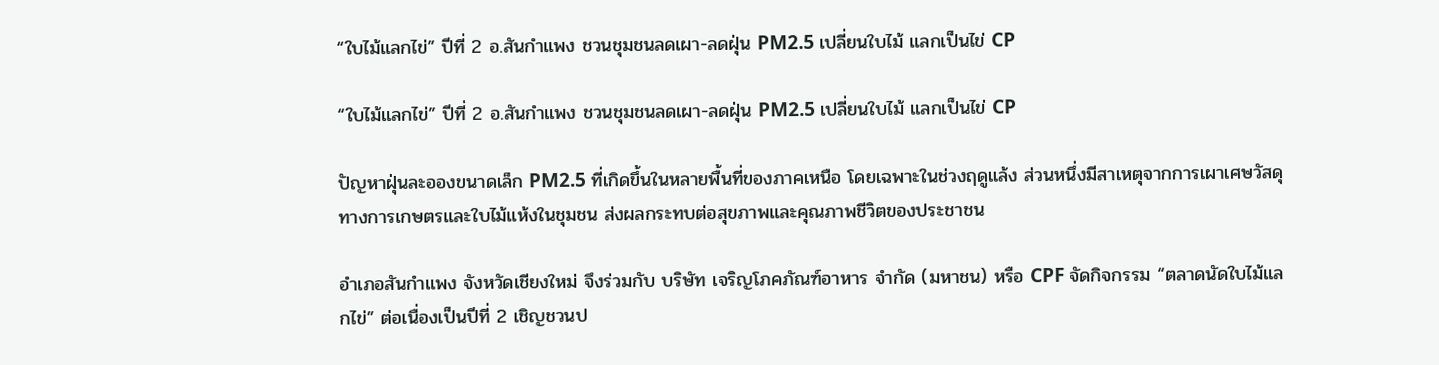“ใบไม้แลกไข่” ปีที่ 2 อ.สันกำแพง ชวนชุมชนลดเผา-ลดฝุ่น PM2.5 เปลี่ยนใบไม้ แลกเป็นไข่ CP

“ใบไม้แลกไข่” ปีที่ 2 อ.สันกำแพง ชวนชุมชนลดเผา-ลดฝุ่น PM2.5 เปลี่ยนใบไม้ แลกเป็นไข่ CP

ปัญหาฝุ่นละอองขนาดเล็ก PM2.5 ที่เกิดขึ้นในหลายพื้นที่ของภาคเหนือ โดยเฉพาะในช่วงฤดูแล้ง ส่วนหนึ่งมีสาเหตุจากการเผาเศษวัสดุทางการเกษตรและใบไม้แห้งในชุมชน ส่งผลกระทบต่อสุขภาพและคุณภาพชีวิตของประชาชน

อำเภอสันกำแพง จังหวัดเชียงใหม่ จึงร่วมกับ บริษัท เจริญโภคภัณฑ์อาหาร จำกัด (มหาชน) หรือ CPF จัดกิจกรรม “ตลาดนัดใบไม้แลกไข่” ต่อเนื่องเป็นปีที่ 2 เชิญชวนป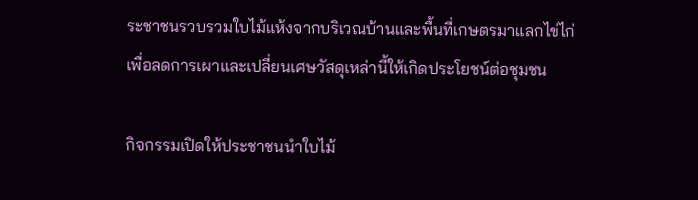ระชาชนรวบรวมใบไม้แห้งจากบริเวณบ้านและพื้นที่เกษตรมาแลกไข่ไก่ เพื่อลดการเผาและเปลี่ยนเศษวัสดุเหล่านี้ให้เกิดประโยชน์ต่อชุมชน

กิจกรรมเปิดให้ประชาชนนำใบไม้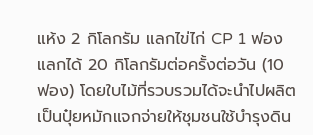แห้ง 2 กิโลกรัม แลกไข่ไก่ CP 1 ฟอง แลกได้ 20 กิโลกรัมต่อครั้งต่อวัน (10 ฟอง) โดยใบไม้ที่รวบรวมได้จะนำไปผลิตเป็นปุ๋ยหมักแจกจ่ายให้ชุมชนใช้บำรุงดิน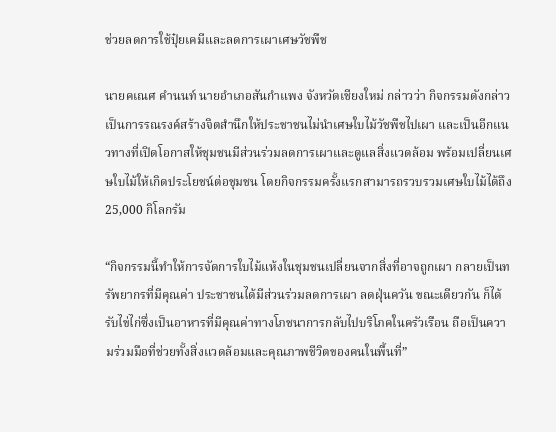ช่วยลดการใช้ปุ๋ยเคมีและลดการเผาเศษวัชพืช

นายคเณศ คำนนท์ นายอำเภอสันกำแพง จังหวัดเชียงใหม่ กล่าวว่า กิจกรรมดังกล่าวเป็นการรณรงค์สร้างจิตสำนึกให้ประชาชนไม่นำเศษใบไม้วัชพืชไปเผา และเป็นอีกแนวทางที่เปิดโอกาสให้ชุมชนมีส่วนร่วมลดการเผาและดูแลสิ่งแวดล้อม พร้อมเปลี่ยนเศษใบไม้ให้เกิดประโยชน์ต่อชุมชน โดยกิจกรรมครั้งแรกสามารถรวบรวมเศษใบไม้ได้ถึง 25,000 กิโลกรัม

“กิจกรรมนี้ทำให้การจัดการใบไม้แห้งในชุมชนเปลี่ยนจากสิ่งที่อาจถูกเผา กลายเป็นทรัพยากรที่มีคุณค่า ประชาชนได้มีส่วนร่วมลดการเผา ลดฝุ่นควัน ขณะเดียวกัน ก็ได้รับไข่ไก่ซึ่งเป็นอาหารที่มีคุณค่าทางโภชนาการกลับไปบริโภคในครัวเรือน ถือเป็นความร่วมมือที่ช่วยทั้งสิ่งแวดล้อมและคุณภาพชีวิตของคนในพื้นที่”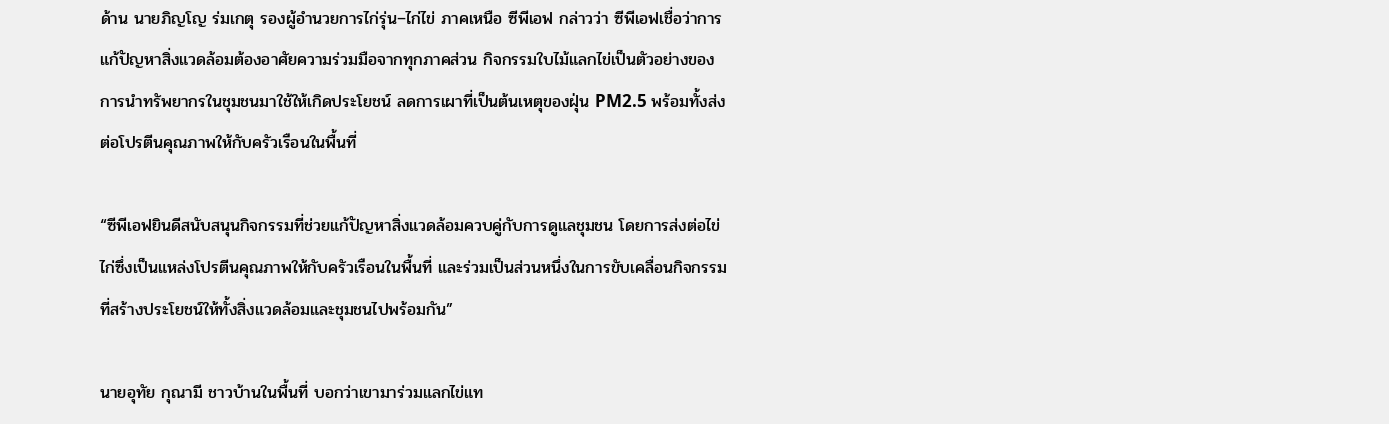ด้าน นายภิญโญ ร่มเกตุ รองผู้อำนวยการไก่รุ่น–ไก่ไข่ ภาคเหนือ ซีพีเอฟ กล่าวว่า ซีพีเอฟเชื่อว่าการแก้ปัญหาสิ่งแวดล้อมต้องอาศัยความร่วมมือจากทุกภาคส่วน กิจกรรมใบไม้แลกไข่เป็นตัวอย่างของการนำทรัพยากรในชุมชนมาใช้ให้เกิดประโยชน์ ลดการเผาที่เป็นต้นเหตุของฝุ่น PM2.5 พร้อมทั้งส่งต่อโปรตีนคุณภาพให้กับครัวเรือนในพื้นที่

“ซีพีเอฟยินดีสนับสนุนกิจกรรมที่ช่วยแก้ปัญหาสิ่งแวดล้อมควบคู่กับการดูแลชุมชน โดยการส่งต่อไข่ไก่ซึ่งเป็นแหล่งโปรตีนคุณภาพให้กับครัวเรือนในพื้นที่ และร่วมเป็นส่วนหนึ่งในการขับเคลื่อนกิจกรรมที่สร้างประโยชน์ให้ทั้งสิ่งแวดล้อมและชุมชนไปพร้อมกัน”

นายอุทัย กุณามี ชาวบ้านในพื้นที่ บอกว่าเขามาร่วมแลกไข่แท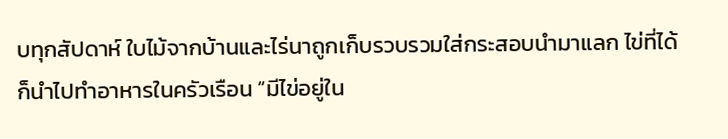บทุกสัปดาห์ ใบไม้จากบ้านและไร่นาถูกเก็บรวบรวมใส่กระสอบนำมาแลก ไข่ที่ได้ก็นำไปทำอาหารในครัวเรือน “มีไข่อยู่ใน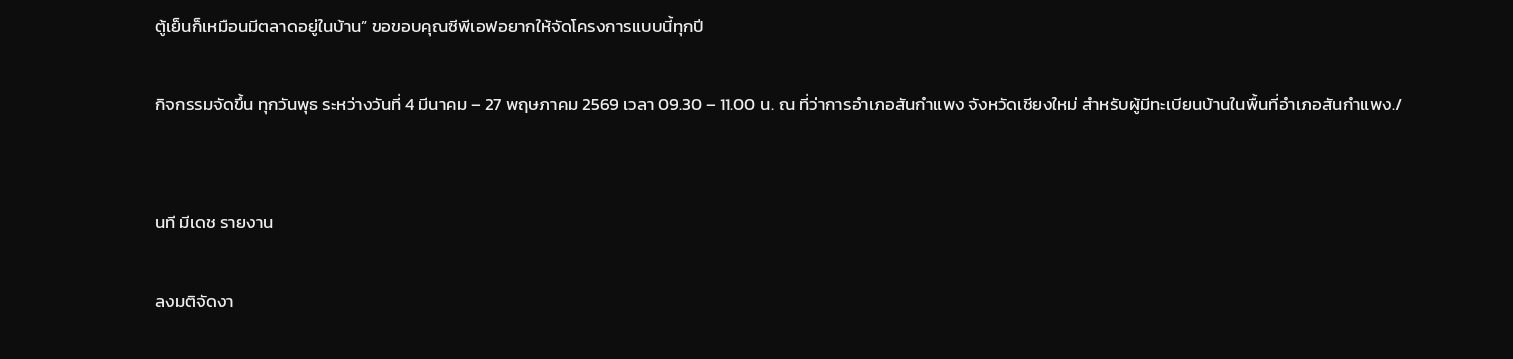ตู้เย็นก็เหมือนมีตลาดอยู่ในบ้าน” ขอขอบคุณซีพีเอฟอยากให้จัดโครงการแบบนี้ทุกปี

กิจกรรมจัดขึ้น ทุกวันพุธ ระหว่างวันที่ 4 มีนาคม – 27 พฤษภาคม 2569 เวลา 09.30 – 11.00 น. ณ ที่ว่าการอำเภอสันกำแพง จังหวัดเชียงใหม่ สำหรับผู้มีทะเบียนบ้านในพื้นที่อำเภอสันกำแพง./


นที มีเดช รายงาน

ลงมติจัดงา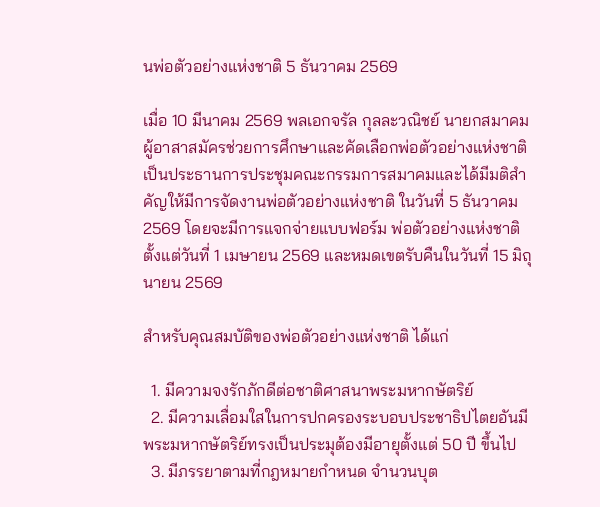นพ่อตัวอย่างแห่งชาติ 5 ธันวาคม 2569

เมื่อ 10 มีนาคม 2569 พลเอกจรัล กุลละวณิชย์ นายกสมาคมผู้อาสาสมัครช่วยการศึกษาและคัดเลือกพ่อตัวอย่างแห่งชาติ เป็นประธานการประชุมคณะกรรมการสมาคมและได้มีมติสำคัญให้มีการจัดงานพ่อตัวอย่างแห่งชาติ ในวันที่ 5 ธันวาคม 2569 โดยจะมีการแจกจ่ายแบบฟอร์ม พ่อตัวอย่างแห่งชาติ ตั้งแต่วันที่ 1 เมษายน 2569 และหมดเขตรับคืนในวันที่ 15 มิถุนายน 2569

สำหรับคุณสมบัติของพ่อตัวอย่างแห่งชาติ ได้แก่

  1. มีความจงรักภักดีต่อชาติศาสนาพระมหากษัตริย์
  2. มีความเลื่อมใสในการปกครองระบอบประชาธิปไตยอันมีพระมหากษัตริย์ทรงเป็นประมุต้องมีอายุตั้งแต่ 50 ปี ขึ้นไป
  3. มีภรรยาตามที่กฎหมายกำหนด จำนวนบุต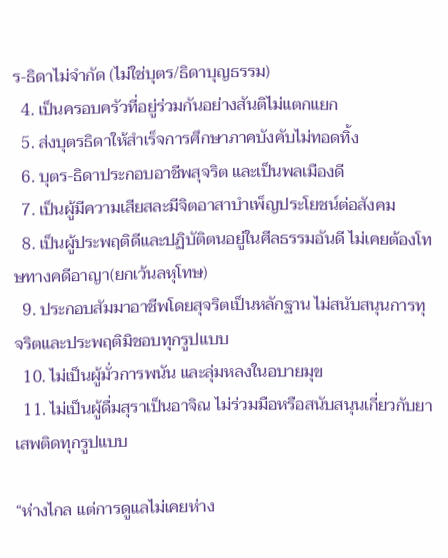ร-ธิดาไม่จำกัด (ไม่ใช่บุตร/ธิดาบุญธรรม)
  4. เป็นครอบครัวที่อยู่ร่วมกันอย่างสันติไม่แตกแยก
  5. ส่งบุตรธิดาให้สำเร็จการศึกษาภาคบังคับไม่ทอดทิ้ง
  6. บุตร-ธิดาประกอบอาชีพสุจริต และเป็นพลเมืองดี
  7. เป็นผู้มีความเสียสละมีจิตอาสาบำเพ็ญประโยชน์ต่อสังคม
  8. เป็นผู้ประพฤติดีและปฏิบัติตนอยู่ในศีลธรรมอันดี ไม่เคยต้องโทษทางคดีอาญา(ยกเว้นลหุโทษ)
  9. ประกอบสัมมาอาชีพโดยสุจริตเป็นหลักฐาน ไม่สนับสนุนการทุจริตและประพฤติมิชอบทุกรูปแบบ
  10. ไม่เป็นผู้มั่วการพนัน และลุ่มหลงในอบายมุข
  11. ไม่เป็นผู้ดื่มสุราเป็นอาจิณ ไม่ร่วมมือหรือสนับสนุนเกี่ยวกับยาเสพติดทุกรูปแบบ

“ห่างไกล แต่การดูแลไม่เคยห่าง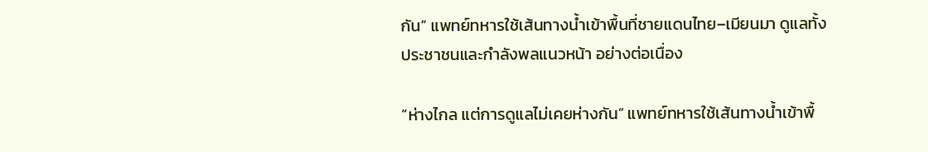กัน” แพทย์ทหารใช้เส้นทางน้ำเข้าพื้นที่ชายแดนไทย–เมียนมา ดูแลทั้งประชาชนและกำลังพลแนวหน้า อย่างต่อเนื่อง

“ห่างไกล แต่การดูแลไม่เคยห่างกัน” แพทย์ทหารใช้เส้นทางน้ำเข้าพื้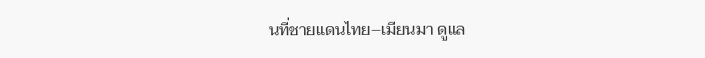นที่ชายแดนไทย–เมียนมา ดูแล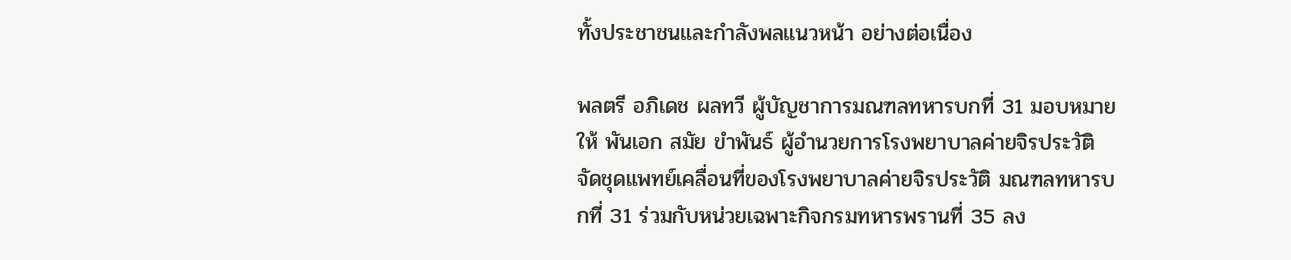ทั้งประชาชนและกำลังพลแนวหน้า อย่างต่อเนื่อง

พลตรี อภิเดช ผลทวี ผู้บัญชาการมณฑลทหารบกที่ 31 มอบหมายให้ พันเอก สมัย ขำพันธ์ ผู้อำนวยการโรงพยาบาลค่ายจิรประวัติ จัดชุดแพทย์เคลื่อนที่ของโรงพยาบาลค่ายจิรประวัติ มณฑลทหารบกที่ 31 ร่วมกับหน่วยเฉพาะกิจกรมทหารพรานที่ 35 ลง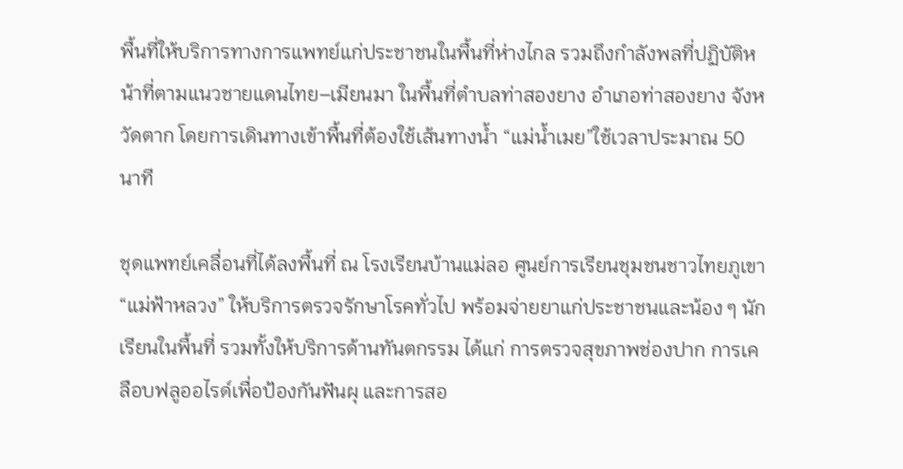พื้นที่ให้บริการทางการแพทย์แก่ประชาชนในพื้นที่ห่างไกล รวมถึงกำลังพลที่ปฏิบัติหน้าที่ตามแนวชายแดนไทย–เมียนมา ในพื้นที่ตำบลท่าสองยาง อำเภอท่าสองยาง จังหวัดตาก โดยการเดินทางเข้าพื้นที่ต้องใช้เส้นทางน้ำ “แม่น้ำเมย”ใช้เวลาประมาณ 50 นาที

ชุดแพทย์เคลื่อนที่ได้ลงพื้นที่ ณ โรงเรียนบ้านแม่ลอ ศูนย์การเรียนชุมชนชาวไทยภูเขา “แม่ฟ้าหลวง” ให้บริการตรวจรักษาโรคทั่วไป พร้อมจ่ายยาแก่ประชาชนและน้อง ๆ นักเรียนในพื้นที่ รวมทั้งให้บริการด้านทันตกรรม ได้แก่ การตรวจสุขภาพช่องปาก การเคลือบฟลูออไรด์เพื่อป้องกันฟันผุ และการสอ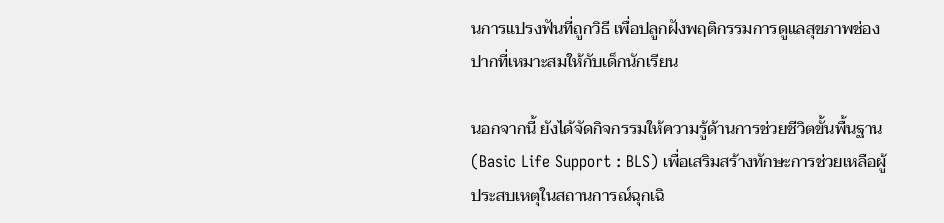นการแปรงฟันที่ถูกวิธี เพื่อปลูกฝังพฤติกรรมการดูแลสุขภาพช่องปากที่เหมาะสมให้กับเด็กนักเรียน

นอกจากนี้ ยังได้จัดกิจกรรมให้ความรู้ด้านการช่วยชีวิตขั้นพื้นฐาน (Basic Life Support : BLS) เพื่อเสริมสร้างทักษะการช่วยเหลือผู้ประสบเหตุในสถานการณ์ฉุกเฉิ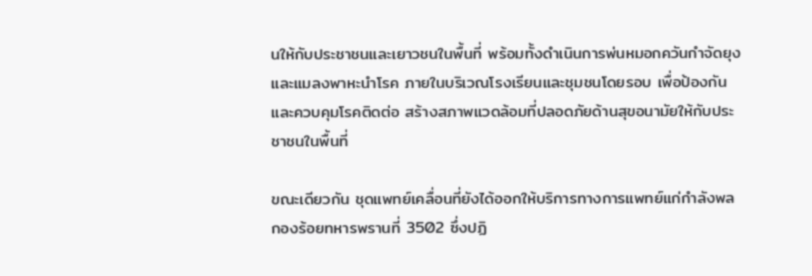นให้กับประชาชนและเยาวชนในพื้นที่ พร้อมทั้งดำเนินการพ่นหมอกควันกำจัดยุงและแมลงพาหะนำโรค ภายในบริเวณโรงเรียนและชุมชนโดยรอบ เพื่อป้องกันและควบคุมโรคติดต่อ สร้างสภาพแวดล้อมที่ปลอดภัยด้านสุขอนามัยให้กับประชาชนในพื้นที่

ขณะเดียวกัน ชุดแพทย์เคลื่อนที่ยังได้ออกให้บริการทางการแพทย์แก่กำลังพลกองร้อยทหารพรานที่ 3502 ซึ่งปฏิ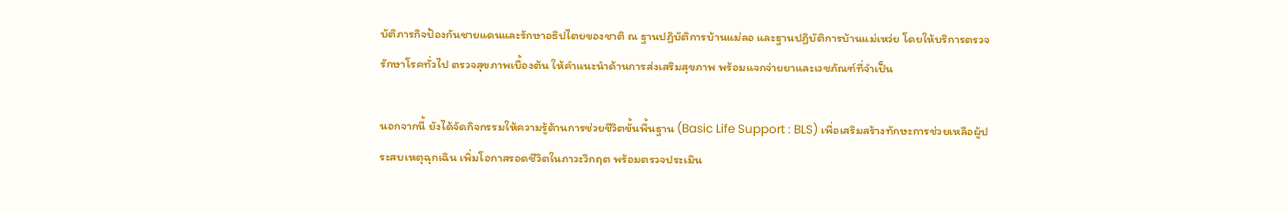บัติภารกิจป้องกันชายแดนและรักษาอธิปไตยของชาติ ณ ฐานปฏิบัติการบ้านแม่ลอ และฐานปฏิบัติการบ้านแม่เหว่ย โดยให้บริการตรวจรักษาโรคทั่วไป ตรวจสุขภาพเบื้องต้น ให้คำแนะนำด้านการส่งเสริมสุขภาพ พร้อมแจกจ่ายยาและเวชภัณฑ์ที่จำเป็น

นอกจากนี้ ยังได้จัดกิจกรรมให้ความรู้ด้านการช่วยชีวิตขั้นพื้นฐาน (Basic Life Support : BLS) เพื่อเสริมสร้างทักษะการช่วยเหลือผู้ประสบเหตุฉุกเฉิน เพิ่มโอกาสรอดชีวิตในภาวะวิกฤต พร้อมตรวจประเมิน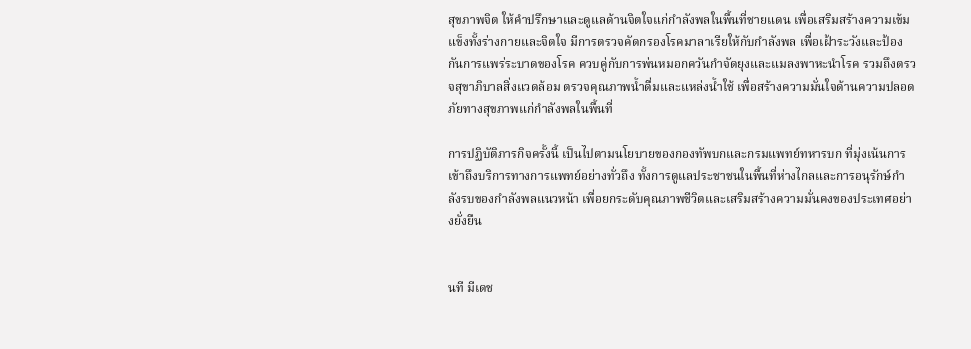สุขภาพจิต ให้คำปรึกษาและดูแลด้านจิตใจแก่กำลังพลในพื้นที่ชายแดน เพื่อเสริมสร้างความเข้มแข็งทั้งร่างกายและจิตใจ มีการตรวจคัดกรองโรคมาลาเรียให้กับกำลังพล เพื่อเฝ้าระวังและป้องกันการแพร่ระบาดของโรค ควบคู่กับการพ่นหมอกควันกำจัดยุงและแมลงพาหะนำโรค รวมถึงตรวจสุขาภิบาลสิ่งแวดล้อม ตรวจคุณภาพน้ำดื่มและแหล่งน้ำใช้ เพื่อสร้างความมั่นใจด้านความปลอดภัยทางสุขภาพแก่กำลังพลในพื้นที่

การปฏิบัติภารกิจครั้งนี้ เป็นไปตามนโยบายของกองทัพบกและกรมแพทย์ทหารบก ที่มุ่งเน้นการเข้าถึงบริการทางการแพทย์อย่างทั่วถึง ทั้งการดูแลประชาชนในพื้นที่ห่างไกลและการอนุรักษ์กำลังรบของกำลังพลแนวหน้า เพื่อยกระดับคุณภาพชีวิตและเสริมสร้างความมั่นคงของประเทศอย่างยั่งยืน


นที มีเดช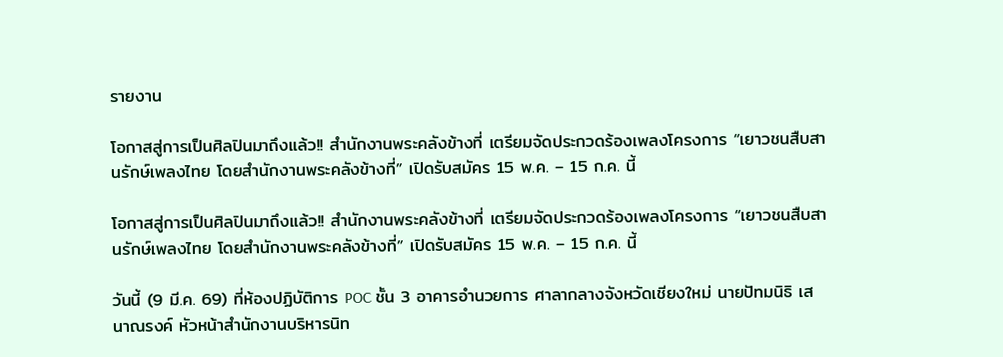รายงาน

โอกาสสู่การเป็นศิลปินมาถึงแล้ว!! สำนักงานพระคลังข้างที่ เตรียมจัดประกวดร้องเพลงโครงการ “เยาวชนสืบสานรักษ์เพลงไทย โดยสำนักงานพระคลังข้างที่” เปิดรับสมัคร 15 พ.ค. – 15 ก.ค. นี้

โอกาสสู่การเป็นศิลปินมาถึงแล้ว!! สำนักงานพระคลังข้างที่ เตรียมจัดประกวดร้องเพลงโครงการ “เยาวชนสืบสานรักษ์เพลงไทย โดยสำนักงานพระคลังข้างที่” เปิดรับสมัคร 15 พ.ค. – 15 ก.ค. นี้

วันนี้ (9 มี.ค. 69) ที่ห้องปฏิบัติการ POC ชั้น 3 อาคารอำนวยการ ศาลากลางจังหวัดเชียงใหม่ นายปัทมนิธิ เสนาณรงค์ หัวหน้าสำนักงานบริหารนิท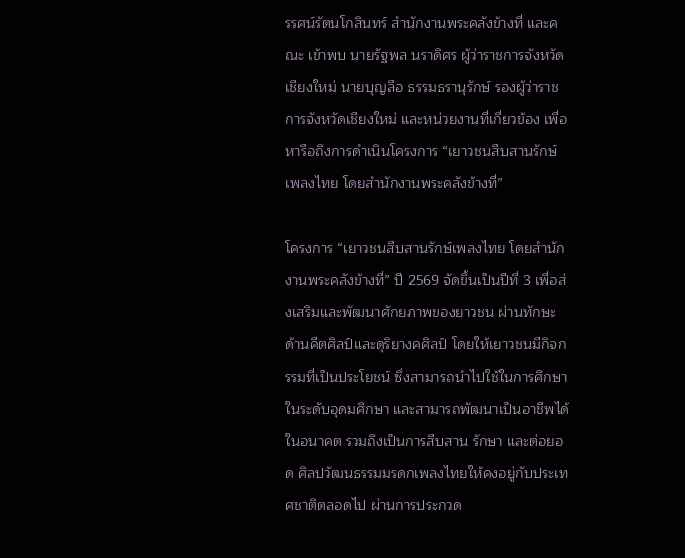รรศน์รัตนโกสินทร์ สำนักงานพระคลังข้างที่ และคณะ เข้าพบ นายรัฐพล นราดิศร ผู้ว่าราชการจังหวัดเชียงใหม่ นายบุญลือ ธรรมธรานุรักษ์ รองผู้ว่าราชการจังหวัดเชียงใหม่ และหน่วยงานที่เกี่ยวข้อง เพื่อหารือถึงการดำเนินโครงการ “เยาวชนสืบสานรักษ์เพลงไทย โดยสำนักงานพระคลังข้างที่”

โครงการ “เยาวชนสืบสานรักษ์เพลงไทย โดยสำนักงานพระคลังข้างที่” ปี 2569 จัดขึ้นเป็นปีที่ 3 เพื่อส่งเสริมและพัฒนาศักยภาพของยาวชน ผ่านทักษะด้านคีตศิลป์และดุริยางคศิลป์ โดยให้เยาวชนมีกิจกรรมที่เป็นประโยชน์ ซึ่งสามารถนำไปใช้ในการศึกษาในระดับอุดมศึกษา และสามารถพัฒนาเป็นอาชีพได้ในอนาคต รวมถึงเป็นการสืบสาน รักษา และต่อยอด ศิลปวัฒนธรรมมรดกเพลงไทยให้คงอยู่กับประเทศชาติตลอดไป ผ่านการประกวด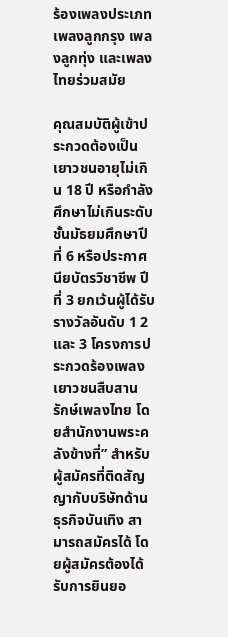ร้องเพลงประเภทเพลงลูกกรุง เพลงลูกทุ่ง และเพลงไทยร่วมสมัย

คุณสมบัติผู้เข้าประกวดต้องเป็นเยาวชนอายุไม่เกิน 18 ปี หรือกำลังศึกษาไม่เกินระดับชั้นมัธยมศึกษาปีที่ 6 หรือประกาศนียบัตรวิชาชีพ ปีที่ 3 ยกเว้นผู้ได้รับรางวัลอันดับ 1 2 และ 3 โครงการประกวดร้องเพลง เยาวชนสืบสาน รักษ์เพลงไทย โดยสำนักงานพระคลังข้างที่” สำหรับผู้สมัครที่ติดสัญญากับบริษัทด้านธุรกิจบันเทิง สามารถสมัครได้ โดยผู้สมัครต้องได้รับการยินยอ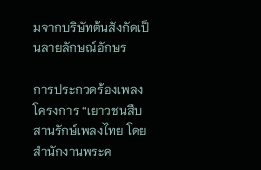มจากบริษัทต้นสังกัดเป็นลายลักษณ์อักษร

การประกวดร้องเพลงโครงการ “เยาวชนสืบสานรักษ์เพลงไทย โดยสำนักงานพระค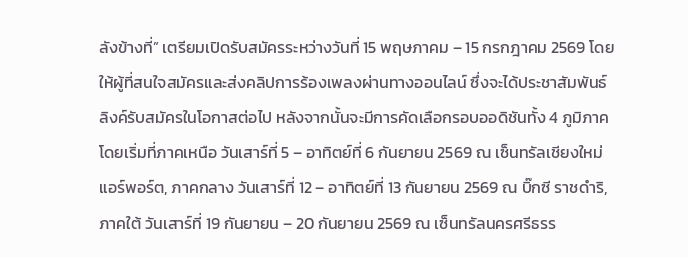ลังข้างที่” เตรียมเปิดรับสมัครระหว่างวันที่ 15 พฤษภาคม – 15 กรกฎาคม 2569 โดยให้ผู้ที่สนใจสมัครและส่งคลิปการร้องเพลงผ่านทางออนไลน์ ซึ่งจะได้ประชาสัมพันธ์ลิงค์รับสมัครในโอกาสต่อไป หลังจากนั้นจะมีการคัดเลือกรอบออดิชันทั้ง 4 ภูมิภาค โดยเริ่มที่ภาคเหนือ วันเสาร์ที่ 5 – อาทิตย์ที่ 6 กันยายน 2569 ณ เซ็นทรัลเชียงใหม่แอร์พอร์ต, ภาคกลาง วันเสาร์ที่ 12 – อาทิตย์ที่ 13 กันยายน 2569 ณ บิ๊กซี ราชดำริ, ภาคใต้ วันเสาร์ที่ 19 กันยายน – 20 กันยายน 2569 ณ เซ็นทรัลนครศรีธรร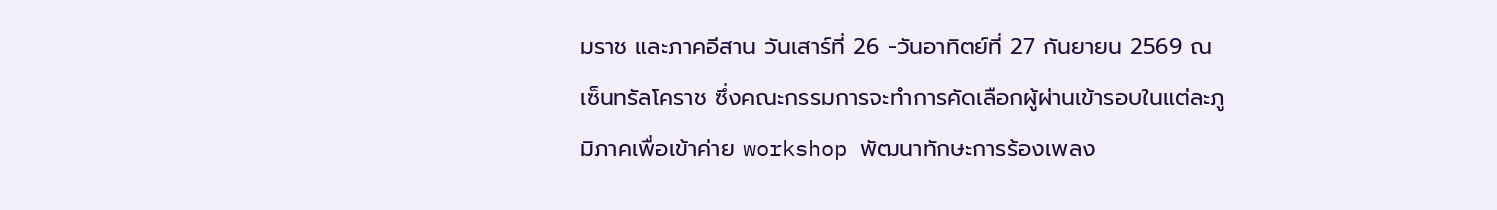มราช และภาคอีสาน วันเสาร์ที่ 26 -วันอาทิตย์ที่ 27 กันยายน 2569 ณ เซ็นทรัลโคราช ซึ่งคณะกรรมการจะทำการคัดเลือกผู้ผ่านเข้ารอบในแต่ละภูมิภาคเพื่อเข้าค่าย workshop พัฒนาทักษะการร้องเพลง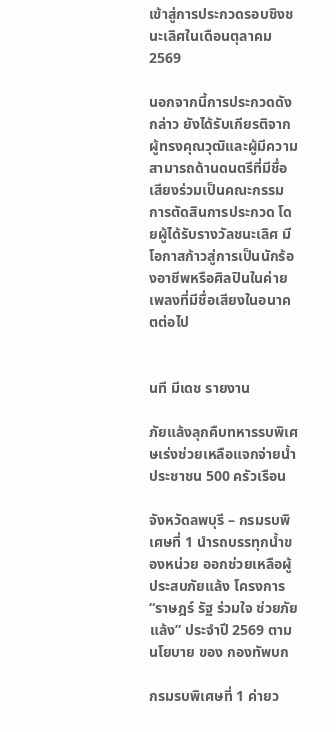เข้าสู่การประกวดรอบชิงชนะเลิศในเดือนตุลาคม 2569

นอกจากนี้การประกวดดังกล่าว ยังได้รับเกียรติจากผู้ทรงคุณวุฒิและผู้มีความสามารถด้านดนตรีที่มีชื่อเสียงร่วมเป็นคณะกรรมการตัดสินการประกวด โดยผู้ได้รับรางวัลชนะเลิศ มีโอกาสก้าวสู่การเป็นนักร้องอาชีพหรือศิลปินในค่ายเพลงที่มีชื่อเสียงในอนาคตต่อไป


นที มีเดช รายงาน

ภัยแล้งลุกคืบทหารรบพิเศษเร่งช่วยเหลือแจกจ่ายน้ำประชาชน 500 ครัวเรือน

จังหวัดลพบุรี – กรมรบพิเศษที่ 1 นำรถบรรทุกน้ำของหน่วย ออกช่วยเหลือผู้ประสบภัยแล้ง โครงการ “ราษฎร์ รัฐ ร่วมใจ ช่วยภัยแล้ง” ประจำปี 2569 ตามนโยบาย ของ กองทัพบก

กรมรบพิเศษที่ 1 ค่ายว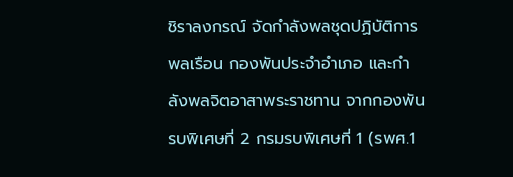ชิราลงกรณ์ จัดกำลังพลชุดปฏิบัติการพลเรือน กองพันประจำอำเภอ และกำลังพลจิตอาสาพระราชทาน จากกองพันรบพิเศษที่ 2 กรมรบพิเศษที่ 1 (รพศ.1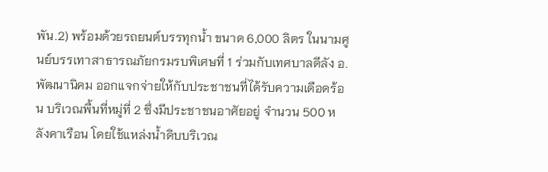พัน.2) พร้อมด้วยรถยนต์บรรทุกน้ำ ขนาด 6,000 ลิตร ในนามศูนย์บรรเทาสาธารณภัยกรมรบพิเศษที่ 1 ร่วมกับเทศบาลดีลัง อ.พัฒนานิคม ออกแจกจ่ายให้กับประชาชนที่ได้รับความเดือดร้อน บริเวณพื้นที่หมู่ที่ 2 ซึ่งมีประชาชนอาศัยอยู่ จำนวน 500 หลังคาเรือน โดยใช้แหล่งน้ำดิบบริเวณ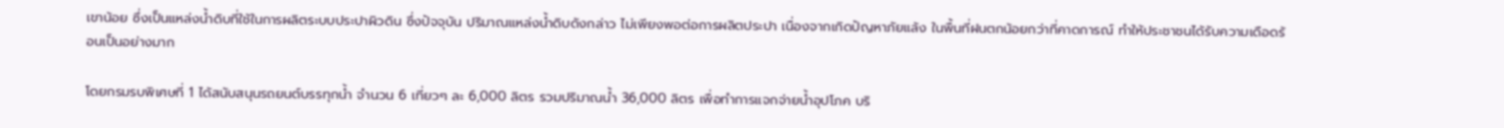เขาน้อย ซึ่งเป็นแหล่งน้ำดิบที่ใช้ในการผลิตระบบประปาผิวดิน ซึ่งปัจจุบัน ปริมาณแหล่งน้ำดิบดังกล่าว ไม่เพียงพอต่อการผลิตประปา เนื่องจากเกิดปัญหาภัยแล้ง ในพื้นที่ฝนตกน้อยกว่าที่คาดการณ์ ทำให้ประชาชนได้รับความเดือดร้อนเป็นอย่างมาก

โดยกรมรบพิเศษที่ 1 ได้สนับสนุนรถยนต์บรรทุกน้ำ จำนวน 6 เที่ยวๆ ละ 6,000 ลิตร รวมปริมาณน้ำ 36,000 ลิตร เพื่อทำการแจกจ่ายน้ำอุปโภค บริ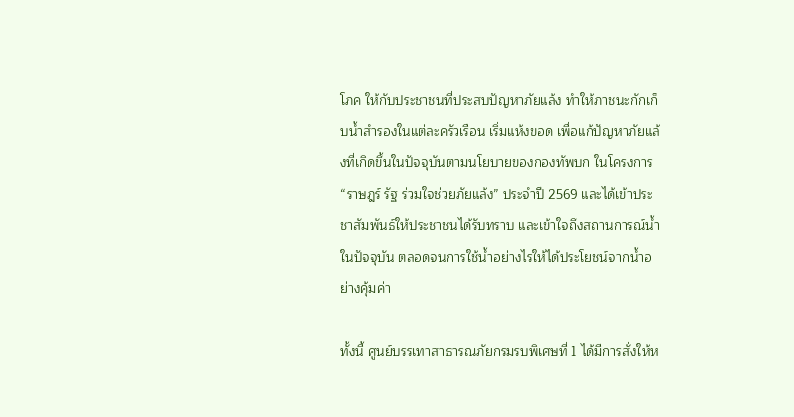โภค ให้กับประชาชนที่ประสบปัญหาภัยแล้ง ทำให้ภาชนะกักเก็บน้ำสำรองในแต่ละครัวเรือน เริ่มแห้งขอด เพื่อแก้ปัญหาภัยแล้งที่เกิดขึ้นในปัจจุบันตามนโยบายของกองทัพบก ในโครงการ “ราษฎร์ รัฐ ร่วมใจช่วยภัยแล้ง” ประจำปี 2569 และได้เข้าประชาสัมพันธ์ให้ประชาชนได้รับทราบ และเข้าใจถึงสถานการณ์น้ำในปัจจุบัน ตลอดจนการใช้น้ำอย่างไรให้ได้ประโยชน์จากน้ำอย่างคุ้มค่า

ทั้งนี้ ศูนย์บรรเทาสาธารณภัยกรมรบพิเศษที่ 1 ได้มีการสั่งให้ห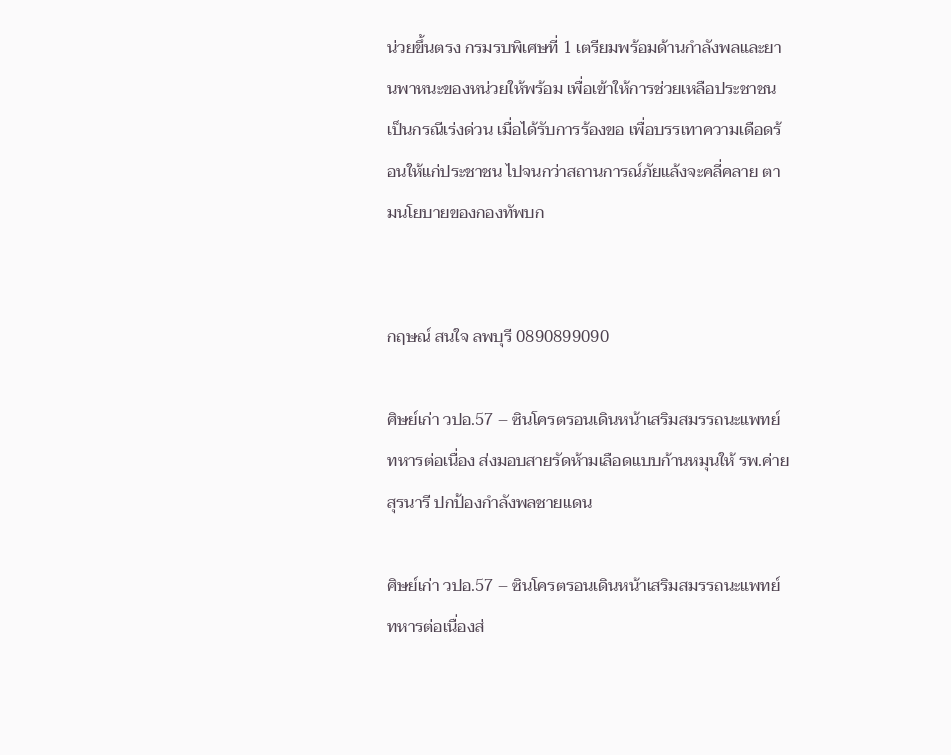น่วยขึ้นตรง กรมรบพิเศษที่ 1 เตรียมพร้อมด้านกำลังพลและยานพาหนะของหน่วยให้พร้อม เพื่อเข้าให้การช่วยเหลือประชาชนเป็นกรณีเร่งด่วน เมื่อได้รับการร้องขอ เพื่อบรรเทาความเดือดร้อนให้แก่ประชาชน ไปจนกว่าสถานการณ์ภัยแล้งจะคลี่คลาย ตามนโยบายของกองทัพบก


กฤษณ์ สนใจ ลพบุรี 0890899090

ศิษย์เก่า วปอ.57 – ซินโครตรอนเดินหน้าเสริมสมรรถนะแพทย์ทหารต่อเนื่อง ส่งมอบสายรัดห้ามเลือดแบบก้านหมุนให้ รพ.ค่ายสุรนารี ปกป้องกำลังพลชายแดน

ศิษย์เก่า วปอ.57 – ซินโครตรอนเดินหน้าเสริมสมรรถนะแพทย์ทหารต่อเนื่องส่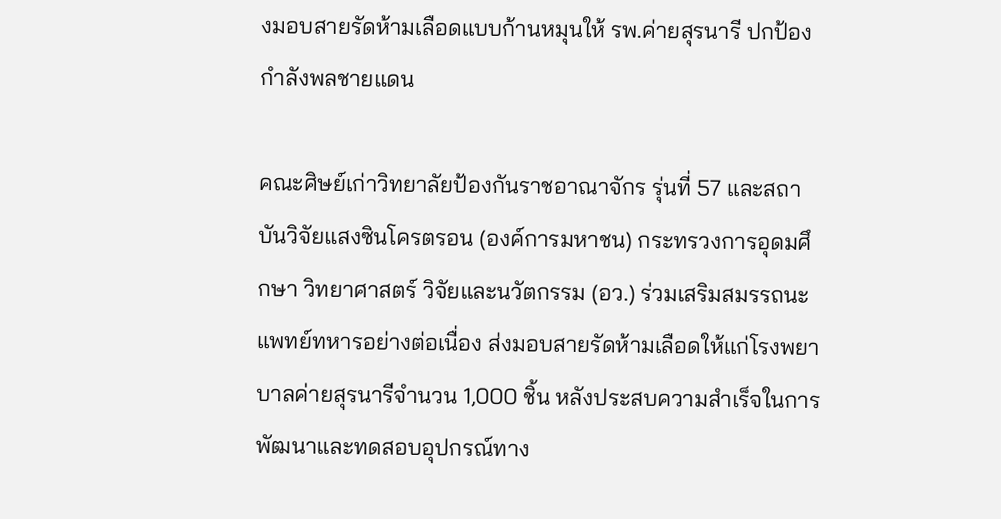งมอบสายรัดห้ามเลือดแบบก้านหมุนให้ รพ.ค่ายสุรนารี ปกป้องกำลังพลชายแดน

คณะศิษย์เก่าวิทยาลัยป้องกันราชอาณาจักร รุ่นที่ 57 และสถาบันวิจัยแสงซินโครตรอน (องค์การมหาชน) กระทรวงการอุดมศึกษา วิทยาศาสตร์ วิจัยและนวัตกรรม (อว.) ร่วมเสริมสมรรถนะแพทย์ทหารอย่างต่อเนื่อง ส่งมอบสายรัดห้ามเลือดให้แก่โรงพยาบาลค่ายสุรนารีจำนวน 1,000 ชิ้น หลังประสบความสำเร็จในการพัฒนาและทดสอบอุปกรณ์ทาง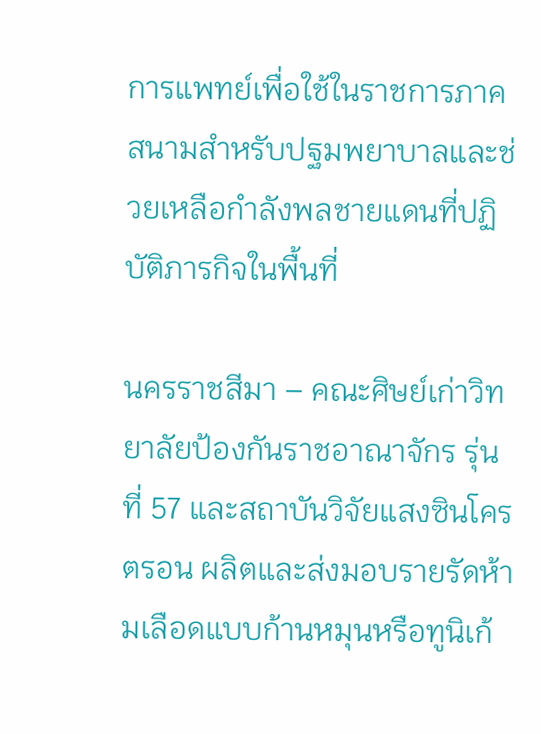การแพทย์เพื่อใช้ในราชการภาคสนามสำหรับปฐมพยาบาลและช่วยเหลือกำลังพลชายแดนที่ปฏิบัติภารกิจในพื้นที่

นครราชสีมา – คณะศิษย์เก่าวิทยาลัยป้องกันราชอาณาจักร รุ่นที่ 57 และสถาบันวิจัยแสงซินโครตรอน ผลิตและส่งมอบรายรัดห้ามเลือดแบบก้านหมุนหรือทูนิเก้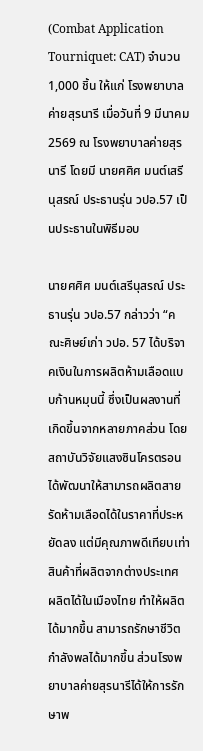(Combat Application Tourniquet: CAT) จำนวน 1,000 ชิ้น ให้แก่ โรงพยาบาลค่ายสุรนารี เมื่อวันที่ 9 มีนาคม 2569 ณ โรงพยาบาลค่ายสุรนารี โดยมี นายศศิศ มนต์เสรีนุสรณ์ ประธานรุ่น วปอ.57 เป็นประธานในพิธีมอบ

นายศศิศ มนต์เสรีนุสรณ์ ประธานรุ่น วปอ.57 กล่าวว่า “คณะศิษย์เก่า วปอ. 57 ได้บริจาคเงินในการผลิตห้ามเลือดแบบก้านหมุนนี้ ซึ่งเป็นผลงานที่เกิดขึ้นจากหลายภาคส่วน โดยสถาบันวิจัยแสงซินโครตรอนได้พัฒนาให้สามารถผลิตสายรัดห้ามเลือดได้ในราคาที่ประหยัดลง แต่มีคุณภาพดีเทียบเท่าสินค้าที่ผลิตจากต่างประเทศ ผลิตได้ในเมืองไทย ทำให้ผลิตได้มากขึ้น สามารถรักษาชีวิตกำลังพลได้มากขึ้น ส่วนโรงพยาบาลค่ายสุรนารีได้ให้การรักษาพ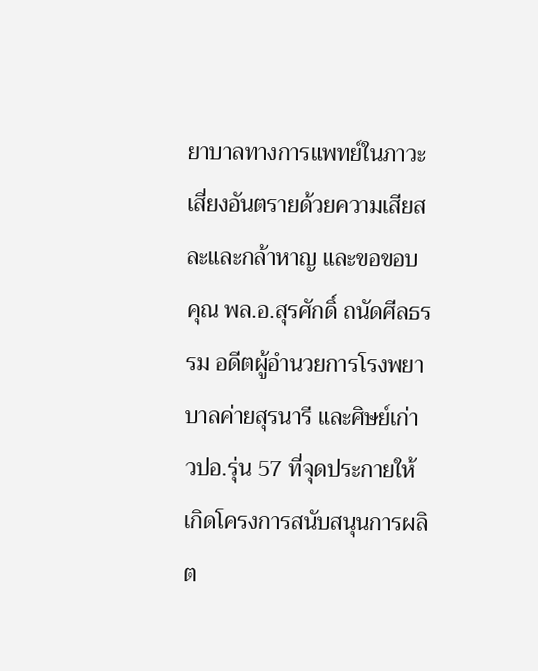ยาบาลทางการแพทย์ในภาวะเสี่ยงอันตรายด้วยความเสียสละและกล้าหาญ และขอขอบ คุณ พล.อ.สุรศักดิ์ ถนัดศีลธรรม อดีตผู้อำนวยการโรงพยาบาลค่ายสุรนารี และศิษย์เก่า วปอ.รุ่น 57 ที่จุดประกายให้เกิดโครงการสนับสนุนการผลิต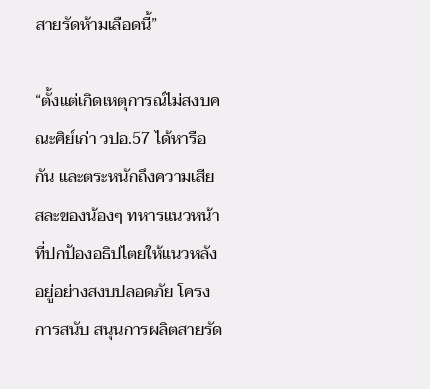สายรัดห้ามเลือดนี้”

“ตั้งแต่เกิดเหตุการณ์ไม่สงบคณะศิย์เก่า วปอ.57 ได้หารือกัน และตระหนักถึงความเสียสละของน้องๆ ทหารแนวหน้าที่ปกป้องอธิปไตยให้แนวหลังอยู่อย่างสงบปลอดภัย โครงการสนับ สนุนการผลิตสายรัด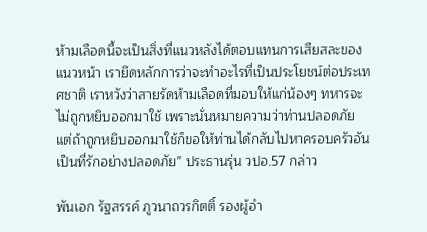ห้ามเลือดนี้จะเป็นสิ่งที่แนวหลังได้ตอบแทนการเสียสละของแนวหน้า เรายึดหลักการว่าจะทำอะไรที่เป็นประโยชน์ต่อประเทศชาติ เราหวังว่าสายรัดห้ามเลือดที่มอบให้แก่น้องๆ ทหารจะไม่ถูกหยิบออกมาใช้ เพราะนั่นหมายความว่าท่านปลอดภัย แต่ถ้าถูกหยิบออกมาใช้ก็ขอให้ท่านได้กลับไปหาครอบครัวอันเป็นที่รักอย่างปลอดภัย” ประธานรุ่น วปอ.57 กล่าว

พันเอก รัฐสรรค์ ภูวนาถวรกิตติ์ รองผู้อำ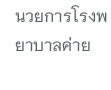นวยการโรงพยาบาลค่าย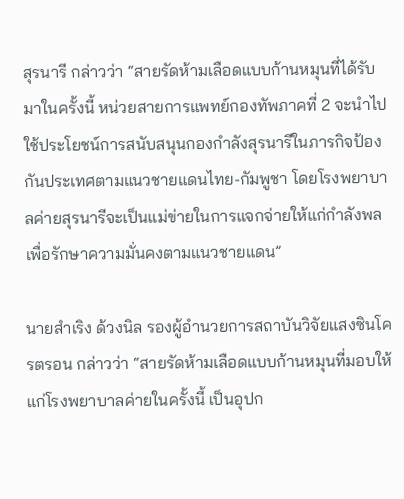สุรนารี กล่าวว่า “สายรัดห้ามเลือดแบบก้านหมุนที่ได้รับมาในครั้งนี้ หน่วยสายการแพทย์กองทัพภาคที่ 2 จะนำไปใช้ประโยชน์การสนับสนุนกองกำลังสุรนารีในภารกิจป้องกันประเทศตามแนวชายแดนไทย-กัมพูชา โดยโรงพยาบาลค่ายสุรนารีจะเป็นแม่ข่ายในการแจกจ่ายให้แก่กำลังพลเพื่อรักษาความมั่นคงตามแนวชายแดน”

นายสำเริง ด้วงนิล รองผู้อำนวยการสถาบันวิจัยแสงซินโครตรอน กล่าวว่า “สายรัดห้ามเลือดแบบก้านหมุนที่มอบให้แก่โรงพยาบาลค่ายในครั้งนี้ เป็นอุปก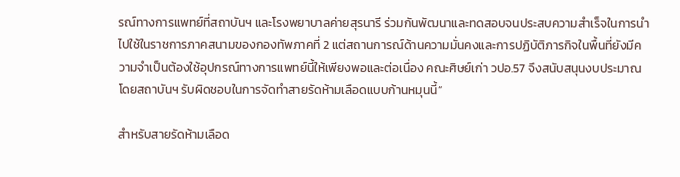รณ์ทางการแพทย์ที่สถาบันฯ และโรงพยาบาลค่ายสุรนารี ร่วมกันพัฒนาและทดสอบจนประสบความสำเร็จในการนำไปใช้ในราชการภาคสนามของกองทัพภาคที่ 2 แต่สถานการณ์ด้านความมั่นคงและการปฏิบัติภารกิจในพื้นที่ยังมีความจำเป็นต้องใช้อุปกรณ์ทางการแพทย์นี้ให้เพียงพอและต่อเนื่อง คณะศิษย์เก่า วปอ.57 จึงสนับสนุนงบประมาณ โดยสถาบันฯ รับผิดชอบในการจัดทำสายรัดห้ามเลือดแบบก้านหมุนนี้”

สำหรับสายรัดห้ามเลือด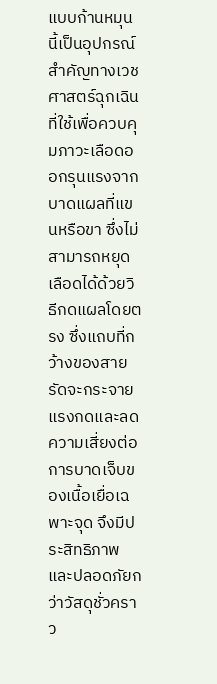แบบก้านหมุนนี้เป็นอุปกรณ์สำคัญทางเวชศาสตร์ฉุกเฉิน ที่ใช้เพื่อควบคุมภาวะเลือดออกรุนแรงจากบาดแผลที่แขนหรือขา ซึ่งไม่สามารถหยุดเลือดได้ด้วยวิธีกดแผลโดยตรง ซึ่งแถบที่กว้างของสายรัดจะกระจายแรงกดและลดความเสี่ยงต่อการบาดเจ็บของเนื้อเยื่อเฉพาะจุด จึงมีประสิทธิภาพและปลอดภัยกว่าวัสดุชั่วคราว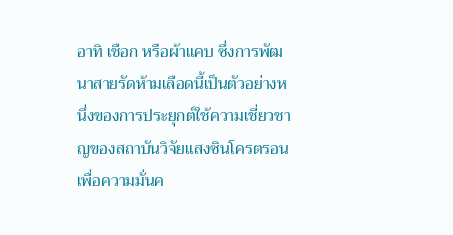อาทิ เชือก หรือผ้าแคบ ซึ่งการพัฒนาสายรัดห้ามเลือดนี้เป็นตัวอย่างหนึ่งของการประยุกต์ใช้ความเชี่ยวชาญของสถาบันวิจัยแสงซินโครตรอนเพื่อความมั่นค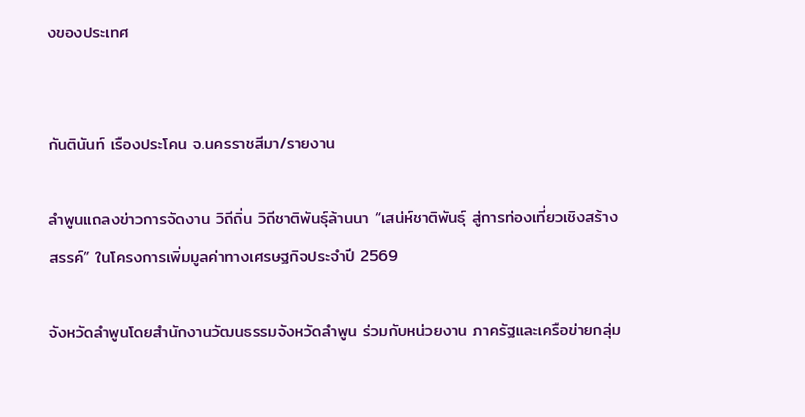งของประเทศ


กันตินันท์ เรืองประโคน จ.นครราชสีมา/รายงาน

ลำพูนแถลงข่าวการจัดงาน วิถีถิ่น วิถีชาติพันธุ์ล้านนา “เสน่ห์ชาติพันธุ์ สู่การท่องเที่ยวเชิงสร้างสรรค์” ในโครงการเพิ่มมูลค่าทางเศรษฐกิจประจำปี 2569

จังหวัดลำพูนโดยสำนักงานวัฒนธรรมจังหวัดลำพูน ร่วมกับหน่วยงาน ภาครัฐและเครือข่ายกลุ่ม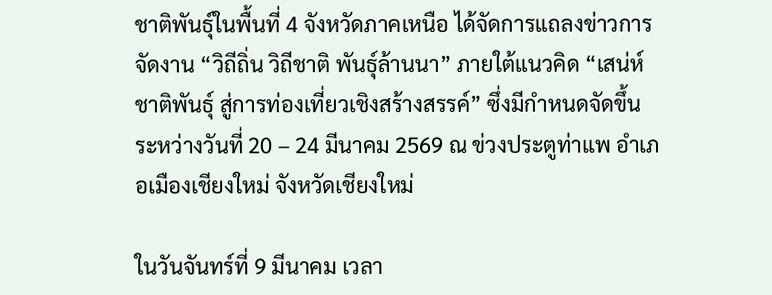ชาติพันธุ์ในพื้นที่ 4 จังหวัดภาคเหนือ ได้จัดการแถลงข่าวการจัดงาน “วิถีถิ่น วิถีชาติ พันธุ์ล้านนา” ภายใต้แนวคิด “เสน่ห์ชาติพันธุ์ สู่การท่องเที่ยวเชิงสร้างสรรค์” ซึ่งมีกำหนดจัดขึ้น ระหว่างวันที่ 20 – 24 มีนาคม 2569 ณ ข่วงประตูท่าแพ อำเภอเมืองเชียงใหม่ จังหวัดเชียงใหม่

ในวันจันทร์ที่ 9 มีนาคม เวลา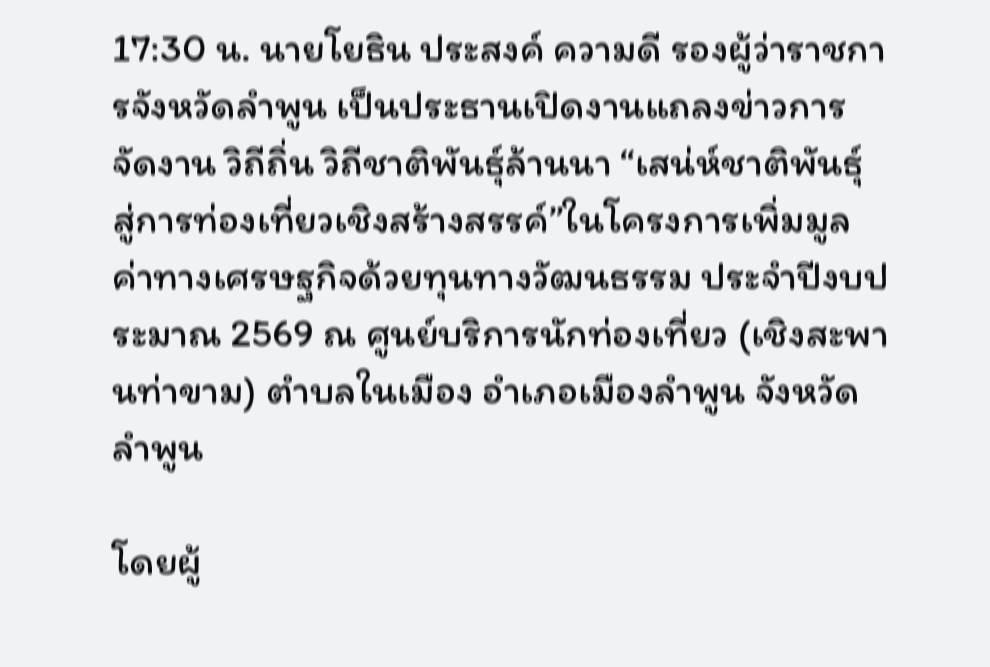17:30 น. นายโยธิน ประสงค์ ความดี รองผู้ว่าราชการจังหวัดลำพูน เป็นประธานเปิดงานแถลงข่าวการจัดงาน วิถีถิ่น วิถีชาติพันธุ์ล้านนา “เสน่ห์ชาติพันธุ์ สู่การท่องเที่ยวเชิงสร้างสรรค์”ในโครงการเพิ่มมูลค่าทางเศรษฐกิจด้วยทุนทางวัฒนธรรม ประจำปีงบประมาณ 2569 ณ ศูนย์บริการนักท่องเที่ยว (เชิงสะพานท่าขาม) ตำบลในเมือง อำเภอเมืองลำพูน จังหวัดลำพูน

โดยผู้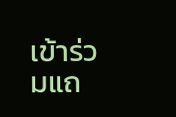เข้าร่วมแถ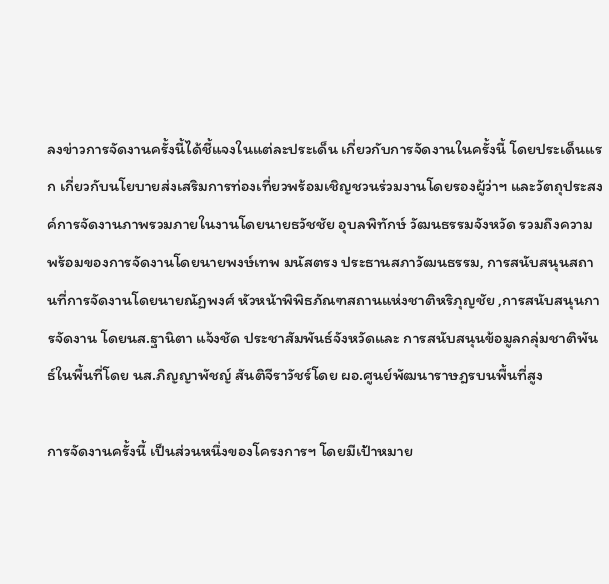ลงข่าวการจัดงานครั้งนี้ได้ชี้แจงในแต่ละประเด็น เกี่ยวกับการจัดงานในครั้งนี้ โดยประเด็นแรก เกี่ยวกับนโยบายส่งเสริมการท่องเที่ยวพร้อมเชิญชวนร่วมงานโดยรองผู้ว่าฯ และวัตถุประสงค์การจัดงานภาพรวมภายในงานโดยนายธวัชชัย อุบลพิทักษ์ วัฒนธรรมจังหวัด รวมถึงความพร้อมของการจัดงานโดยนายพงษ์เทพ มนัสตรง ประธานสภาวัฒนธรรม, การสนับสนุนสถานที่การจัดงานโดยนายณัฏพงศ์ หัวหน้าพิพิธภัณฑสถานแห่งชาติหริภุญชัย ,การสนับสนุนการจัดงาน โดยนส.ฐานิตา แจ้งชัด ประชาสัมพันธ์จังหวัดและ การสนับสนุนข้อมูลกลุ่มชาติพันธ์ในพื้นที่โดย นส.ภิญญาพัชญ์ สันติจีราวัชร์โดย ผอ.ศูนย์พัฒนาราษฎรบนพื้นที่สูง

การจัดงานครั้งนี้ เป็นส่วนหนึ่งของโครงการฯ โดยมีเป้าหมาย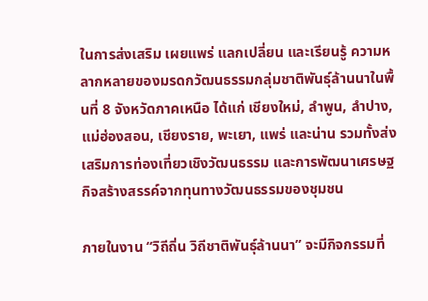ในการส่งเสริม เผยแพร่ แลกเปลี่ยน และเรียนรู้ ความหลากหลายของมรดกวัฒนธรรมกลุ่มชาติพันธุ์ล้านนาในพื้นที่ 8 จังหวัดภาคเหนือ ได้แก่ เชียงใหม่, ลำพูน, ลำปาง, แม่ฮ่องสอน, เชียงราย, พะเยา, แพร่ และน่าน รวมทั้งส่งเสริมการท่องเที่ยวเชิงวัฒนธรรม และการพัฒนาเศรษฐกิจสร้างสรรค์จากทุนทางวัฒนธรรมของชุมชน

ภายในงาน “วิถีถิ่น วิถีชาติพันธุ์ล้านนา” จะมีกิจกรรมที่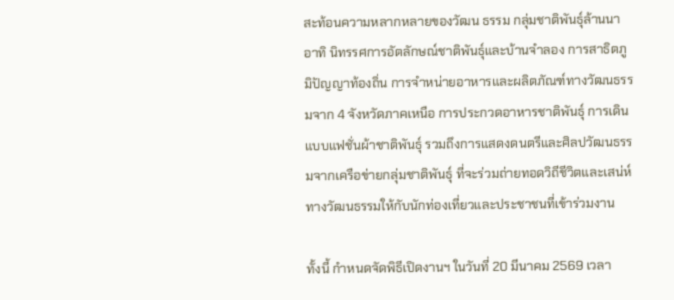สะท้อนความหลากหลายของวัฒน ธรรม กลุ่มชาติพันธุ์ล้านนา อาทิ นิทรรศการอัตลักษณ์ชาติพันธุ์และบ้านจำลอง การสาธิตภูมิปัญญาท้องถิ่น การจำหน่ายอาหารและผลิตภัณฑ์ทางวัฒนธรรมจาก 4 จังหวัดภาคเหนือ การประกวดอาหารชาติพันธุ์ การเดินแบบแฟชั่นผ้าชาติพันธุ์ รวมถึงการแสดงดนตรีและศิลปวัฒนธรรมจากเครือข่ายกลุ่มชาติพันธุ์ ที่จะร่วมถ่ายทอดวิถีชีวิตและเสน่ห์ทางวัฒนธรรมให้กับนักท่องเที่ยวและประชาชนที่เข้าร่วมงาน

ทั้งนี้ กำหนดจัดพิธีเปิดงานฯ ในวันที่ 20 มีนาคม 2569 เวลา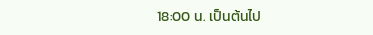18:00 น. เป็นต้นไป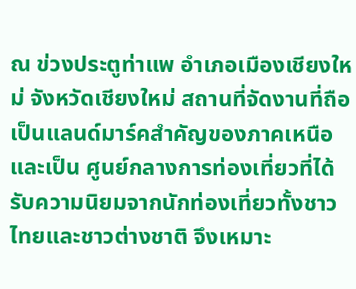ณ ข่วงประตูท่าแพ อำเภอเมืองเชียงใหม่ จังหวัดเชียงใหม่ สถานที่จัดงานที่ถือเป็นแลนด์มาร์คสำคัญของภาคเหนือและเป็น ศูนย์กลางการท่องเที่ยวที่ได้รับความนิยมจากนักท่องเที่ยวทั้งชาวไทยและชาวต่างชาติ จึงเหมาะ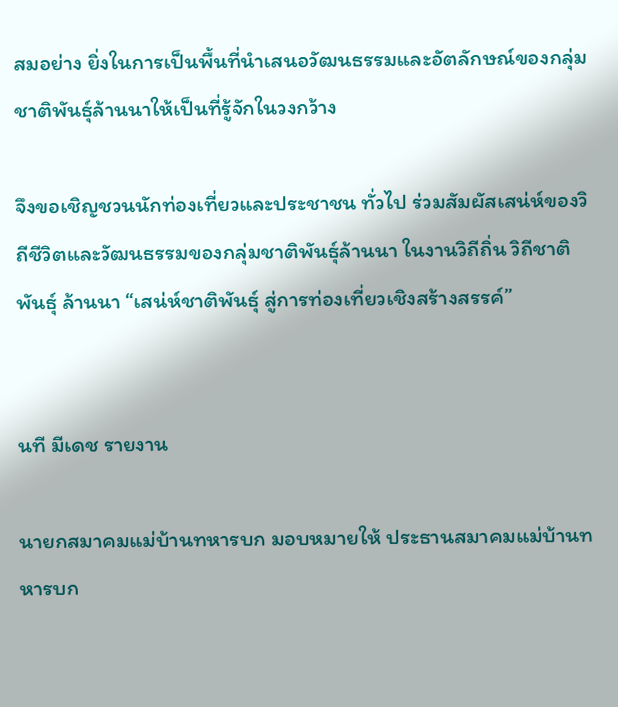สมอย่าง ยิ่งในการเป็นพื้นที่นำเสนอวัฒนธรรมและอัตลักษณ์ของกลุ่มชาติพันธุ์ล้านนาให้เป็นที่รู้จักในวงกว้าง

จึงขอเชิญชวนนักท่องเที่ยวและประชาชน ทั่วไป ร่วมสัมผัสเสน่ห์ของวิถีชีวิตและวัฒนธรรมของกลุ่มชาติพันธุ์ล้านนา ในงานวิถีถิ่น วิถีชาติพันธุ์ ล้านนา “เสน่ห์ชาติพันธุ์ สู่การท่องเที่ยวเชิงสร้างสรรค์”


นที มีเดช รายงาน

นายกสมาคมแม่บ้านทหารบก มอบหมายให้ ประธานสมาคมแม่บ้านทหารบก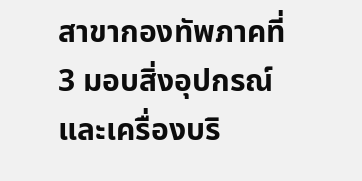สาขากองทัพภาคที่ 3 มอบสิ่งอุปกรณ์และเครื่องบริ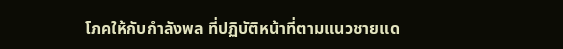โภคให้กับกำลังพล ที่ปฏิบัติหน้าที่ตามแนวชายแด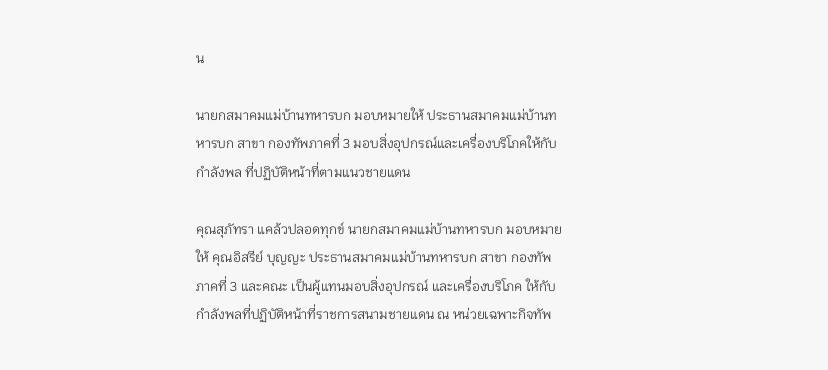น

นายกสมาคมแม่บ้านทหารบก มอบหมายให้ ประธานสมาคมแม่บ้านทหารบก สาขา กองทัพภาคที่ 3 มอบสิ่งอุปกรณ์และเครื่องบริโภคให้กับกำลังพล ที่ปฏิบัติหน้าที่ตามแนวชายแดน

คุณสุภัทรา แคล้วปลอดทุกข์ นายกสมาคมแม่บ้านทหารบก มอบหมายให้ คุณอิสรีย์ บุญญะ ประธานสมาคมแม่บ้านทหารบก สาขา กองทัพภาคที่ 3 และคณะ เป็นผู้แทนมอบสิ่งอุปกรณ์ และเครื่องบริโภค ให้กับกำลังพลที่ปฏิบัติหน้าที่ราชการสนามชายแดน ณ หน่วยเฉพาะกิจทัพ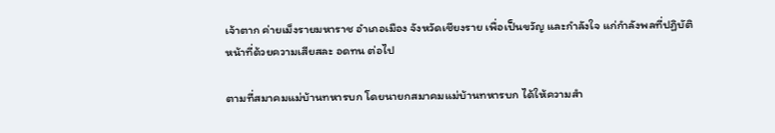เจ้าตาก ค่ายเม็งรายมหาราช อำเภอเมือง จังหวัดเชียงราย เพื่อเป็นขวัญ และกำลังใจ แก่กำลังพลที่ปฏิบัติหน้าที่ด้วยความเสียสละ อดทน ต่อไป

ตามที่สมาคมแม่บ้านทหารบก โดยนายกสมาคมแม่บ้านทหารบก ได้ให้ความสำ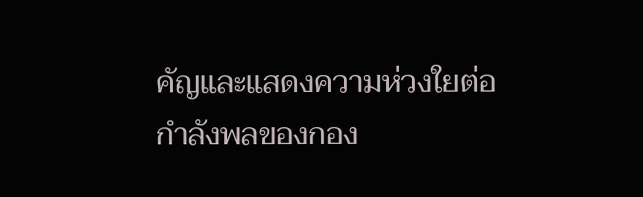คัญและแสดงความห่วงใยต่อกำลังพลของกอง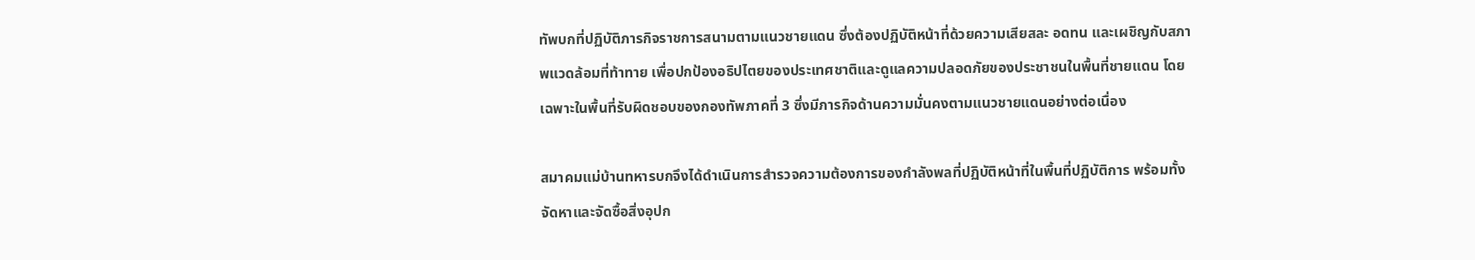ทัพบกที่ปฏิบัติภารกิจราชการสนามตามแนวชายแดน ซึ่งต้องปฏิบัติหน้าที่ด้วยความเสียสละ อดทน และเผชิญกับสภาพแวดล้อมที่ท้าทาย เพื่อปกป้องอธิปไตยของประเทศชาติและดูแลความปลอดภัยของประชาชนในพื้นที่ชายแดน โดยเฉพาะในพื้นที่รับผิดชอบของกองทัพภาคที่ 3 ซึ่งมีภารกิจด้านความมั่นคงตามแนวชายแดนอย่างต่อเนื่อง

สมาคมแม่บ้านทหารบกจึงได้ดำเนินการสำรวจความต้องการของกำลังพลที่ปฏิบัติหน้าที่ในพื้นที่ปฏิบัติการ พร้อมทั้งจัดหาและจัดซื้อสิ่งอุปก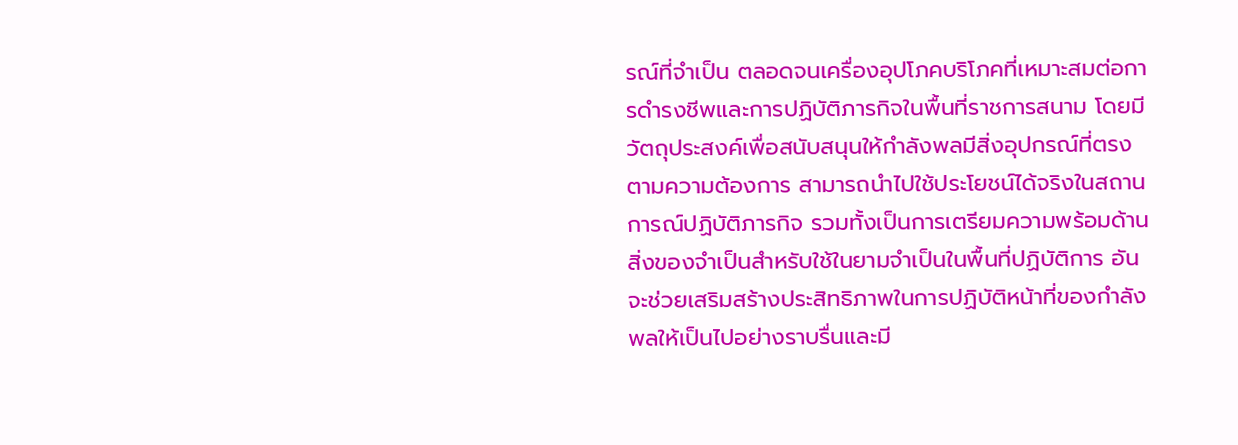รณ์ที่จำเป็น ตลอดจนเครื่องอุปโภคบริโภคที่เหมาะสมต่อการดำรงชีพและการปฏิบัติภารกิจในพื้นที่ราชการสนาม โดยมีวัตถุประสงค์เพื่อสนับสนุนให้กำลังพลมีสิ่งอุปกรณ์ที่ตรงตามความต้องการ สามารถนำไปใช้ประโยชน์ได้จริงในสถานการณ์ปฏิบัติภารกิจ รวมทั้งเป็นการเตรียมความพร้อมด้านสิ่งของจำเป็นสำหรับใช้ในยามจำเป็นในพื้นที่ปฏิบัติการ อันจะช่วยเสริมสร้างประสิทธิภาพในการปฏิบัติหน้าที่ของกำลังพลให้เป็นไปอย่างราบรื่นและมี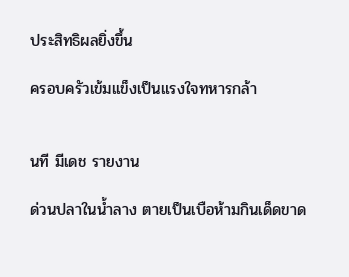ประสิทธิผลยิ่งขึ้น

ครอบครัวเข้มเเข็งเป็นแรงใจทหารกล้า


นที มีเดช รายงาน

ด่วนปลาในน้ำลาง ตายเป็นเบือห้ามกินเด็ดขาด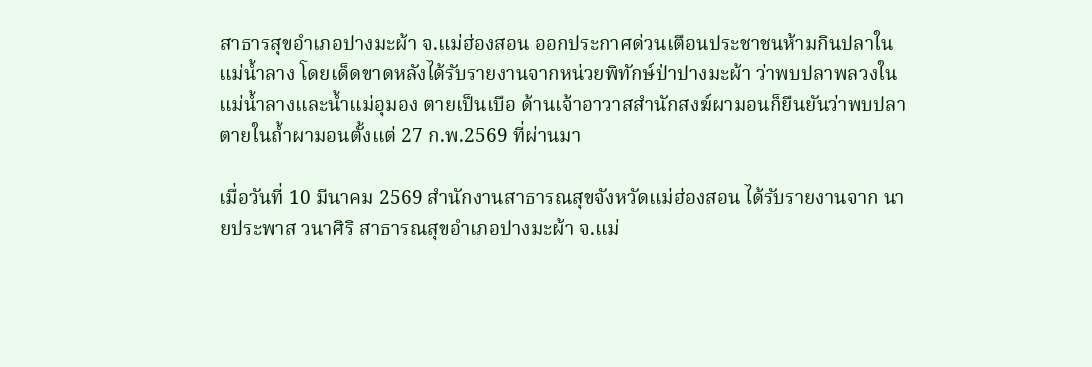สาธารสุขอำเภอปางมะผ้า จ.แม่ฮ่องสอน ออกประกาศด่วนเตือนประชาชนห้ามกินปลาในแม่น้ำลาง โดยเด็ดขาดหลังได้รับรายงานจากหน่วยพิทักษ์ป่าปางมะผ้า ว่าพบปลาพลวงในแม่น้ำลางและน้ำแม่อุมอง ตายเป็นเบือ ด้านเจ้าอาวาสสำนักสงฆ์ผามอนก็ยืนยันว่าพบปลาตายในถ้ำผามอนตั้งแต่ 27 ก.พ.2569 ที่ผ่านมา

เมื่อวันที่ 10 มีนาคม 2569 สำนักงานสาธารณสุขจังหวัดแม่ฮ่องสอน ได้รับรายงานจาก นายประพาส วนาศิริ สาธารณสุขอำเภอปางมะผ้า จ.แม่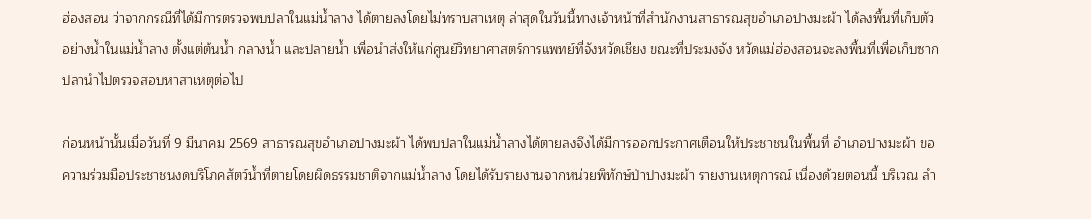ฮ่องสอน ว่าจากกรณีที่ได้มีการตรวจพบปลาในแม่น้ำลาง ได้ตายลงโดยไม่ทราบสาเหตุ ล่าสุดในวันนี้ทางเจ้าหน้าที่สำนักงานสาธารณสุขอำเภอปางมะผ้า ได้ลงพื้นที่เก็บตัวอย่างน้ำในแม่น้ำลาง ตั้งแต่ต้นน้ำ กลางน้ำ และปลายน้ำ เพื่อนำส่งให้แก่ศูนย์วิทยาศาสตร์การแพทย์ที่จังหวัดเชียง ขณะที่ประมงจัง หวัดแม่ฮ่องสอนจะลงพื้นที่เพื่อเก็บซากปลานำไปตรวจสอบหาสาเหตุต่อไป

ก่อนหน้านั้นเมื่อวันที่ 9 มีนาคม 2569 สาธารณสุขอำเภอปางมะผ้า ได้พบปลาในแม่น้ำลางได้ตายลงจึงได้มีการออกประกาศเตือนให้ประชาชนในพื้นที่ อำเภอปางมะผ้า ขอความร่วมมือประชาชนงดบริโภคสัตว์น้ำที่ตายโดยผิดธรรมชาติจากแม่น้ำลาง โดยได้รับรายงานจากหน่วยพิทักษ์ป่าปางมะผ้า รายงานเหตุการณ์ เนื่องด้วยตอนนี้ บริเวณ ลำ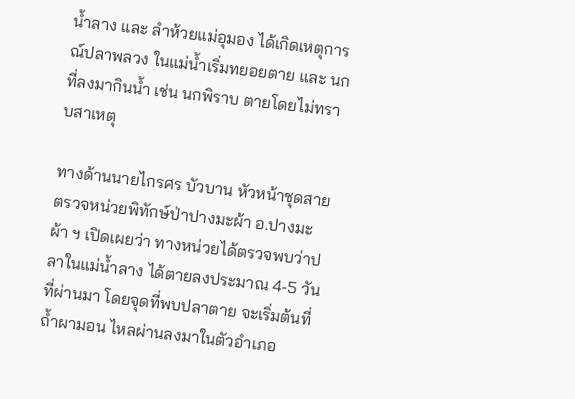น้ำลาง และ ลำห้วยแม่อุมอง ได้เกิดเหตุการณ์ปลาพลวง ในแม่น้ำเริ่มทยอยตาย และ นกที่ลงมากินน้ำ เช่น นกพิราบ ตายโดยไม่ทราบสาเหตุ

ทางด้านนายไกรศร บัวบาน หัวหน้าชุดสายตรวจหน่วยพิทักษ์ป่าปางมะผ้า อ.ปางมะผ้า ฯ เปิดเผยว่า ทางหน่วยได้ตรวจพบว่าปลาในแม่น้ำลาง ได้ตายลงประมาณ 4-5 วันที่ผ่านมา โดยจุดที่พบปลาตาย จะเริ่มต้นที่ ถ้ำผามอน ไหลผ่านลงมาในตัวอำเภอ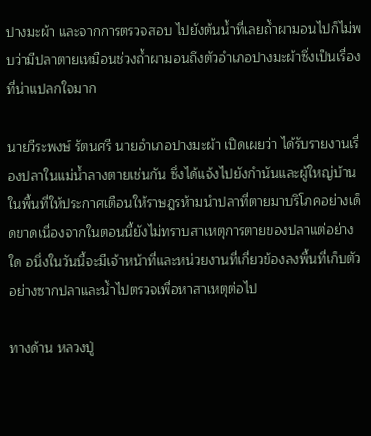ปางมะผ้า และจากการตรวจสอบ ไปยังต้นน้ำที่เลยถ้ำผามอนไปก็ไม่พบว่ามีปลาตายเหมือนช่วงถ้ำผามอนถึงตัวอำเภอปางมะผ้าซึ่งเป็นเรื่องที่น่าแปลกใจมาก

นายวีระพงษ์ รัตนศรี นายอำเภอปางมะผ้า เปิดเผยว่า ได้รับรายงานเรื่องปลาในแม่น้ำลางตายเช่นกัน ซึ่งได้แจ้งไปยังกำนันและผู้ใหญ่บ้านในพื้นที่ให้ประกาศเตือนให้ราษฎรห้ามนำปลาที่ตายมาบริโภคอย่างเด็ดขาดเนื่องจากในตอนนี้ยังไม่ทราบสาเหตุการตายของปลาแต่อย่างใด อนึ่งในวันนี้จะมีเจ้าหน้าที่และหน่วยงานที่เกี่ยวข้องลงพื้นที่เก็บตัวอย่างซากปลาและน้ำไปตรวจเพื่อหาสาเหตุต่อไป

ทางด้าน หลวงปู่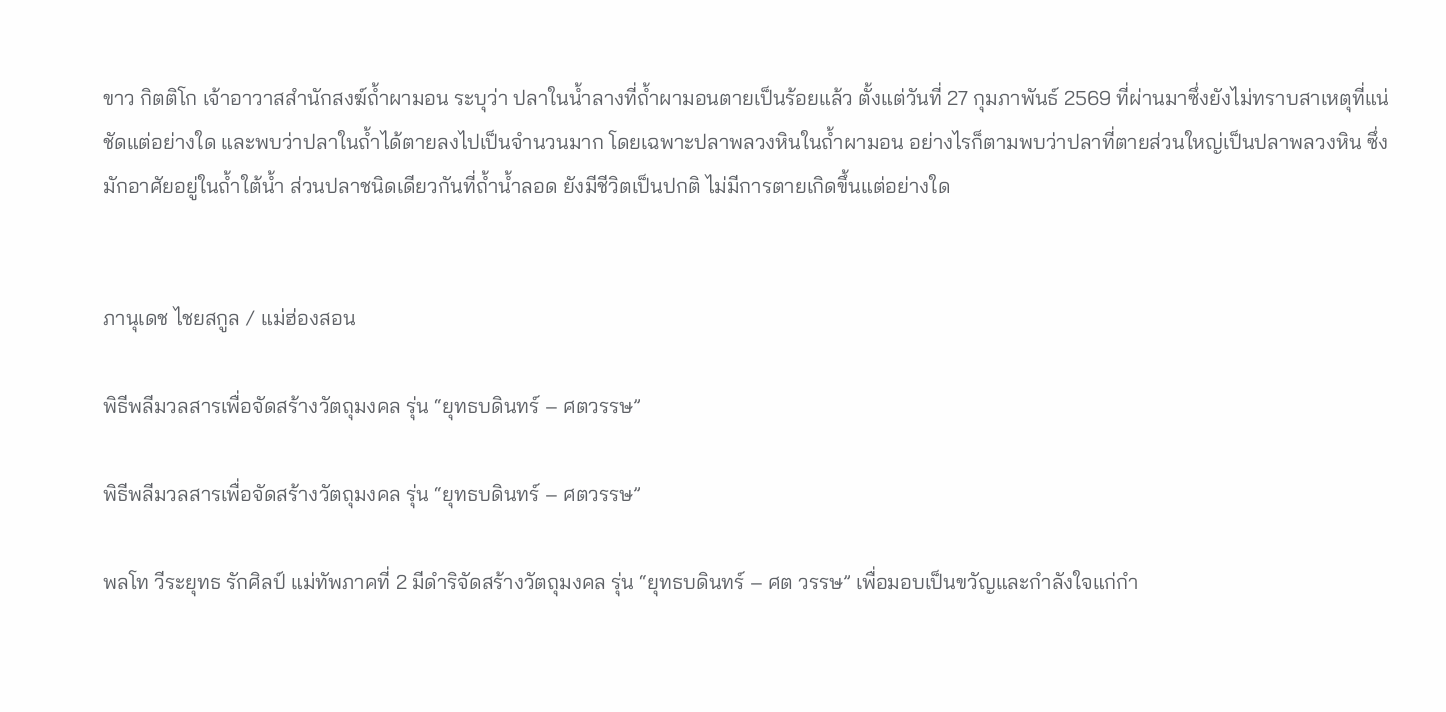ขาว กิตติโก เจ้าอาวาสสำนักสงฆ์ถ้ำผามอน ระบุว่า ปลาในน้ำลางที่ถ้ำผามอนตายเป็นร้อยแล้ว ตั้งแต่วันที่ 27 กุมภาพันธ์ 2569 ที่ผ่านมาซึ่งยังไม่ทราบสาเหตุที่แน่ชัดแต่อย่างใด และพบว่าปลาในถ้ำได้ตายลงไปเป็นจำนวนมาก โดยเฉพาะปลาพลวงหินในถ้ำผามอน อย่างไรก็ตามพบว่าปลาที่ตายส่วนใหญ่เป็นปลาพลวงหิน ซึ่งมักอาศัยอยู่ในถ้ำใต้น้ำ ส่วนปลาชนิดเดียวกันที่ถ้ำน้ำลอด ยังมีชีวิตเป็นปกติ ไม่มีการตายเกิดขึ้นแต่อย่างใด


ภานุเดช ไชยสกูล / แม่ฮ่องสอน

พิธีพลีมวลสารเพื่อจัดสร้างวัตถุมงคล รุ่น “ยุทธบดินทร์ – ศตวรรษ”

พิธีพลีมวลสารเพื่อจัดสร้างวัตถุมงคล รุ่น “ยุทธบดินทร์ – ศตวรรษ”

พลโท วีระยุทธ รักศิลป์ แม่ทัพภาคที่ 2 มีดำริจัดสร้างวัตถุมงคล รุ่น “ยุทธบดินทร์ – ศต วรรษ” เพื่อมอบเป็นขวัญและกำลังใจแก่กำ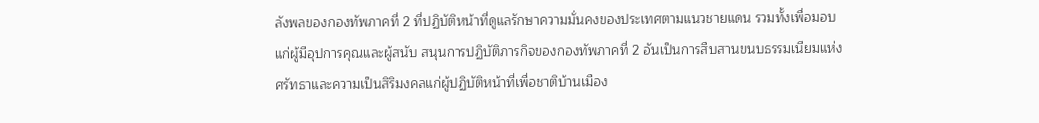ลังพลของกองทัพภาคที่ 2 ที่ปฏิบัติหน้าที่ดูแลรักษาความมั่นคงของประเทศตามแนวชายแดน รวมทั้งเพื่อมอบแก่ผู้มีอุปการคุณและผู้สนับ สนุนการปฏิบัติภารกิจของกองทัพภาคที่ 2 อันเป็นการสืบสานขนบธรรมเนียมแห่งศรัทธาและความเป็นสิริมงคลแก่ผู้ปฏิบัติหน้าที่เพื่อชาติบ้านเมือง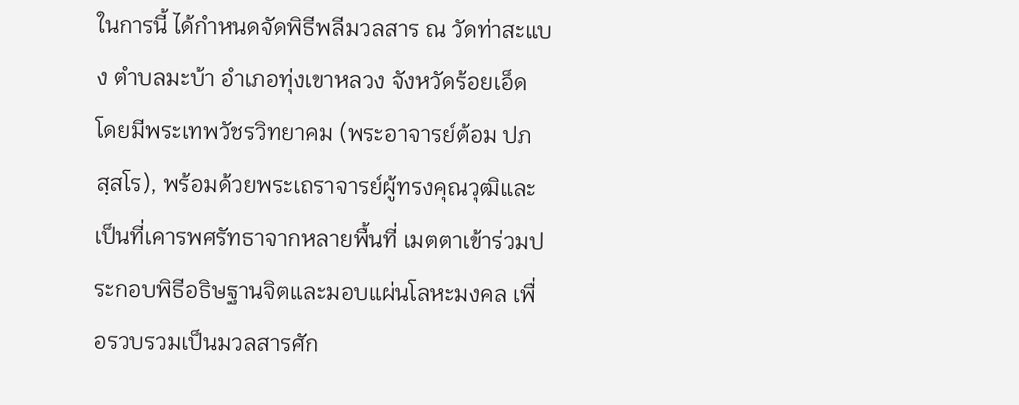ในการนี้ ได้กำหนดจัดพิธีพลีมวลสาร ณ วัดท่าสะแบง ตำบลมะบ้า อำเภอทุ่งเขาหลวง จังหวัดร้อยเอ็ด โดยมีพระเทพวัชรวิทยาคม (พระอาจารย์ต้อม ปภสฺสโร), พร้อมด้วยพระเถราจารย์ผู้ทรงคุณวุฒิและเป็นที่เคารพศรัทธาจากหลายพื้นที่ เมตตาเข้าร่วมประกอบพิธีอธิษฐานจิตและมอบแผ่นโลหะมงคล เพื่อรวบรวมเป็นมวลสารศัก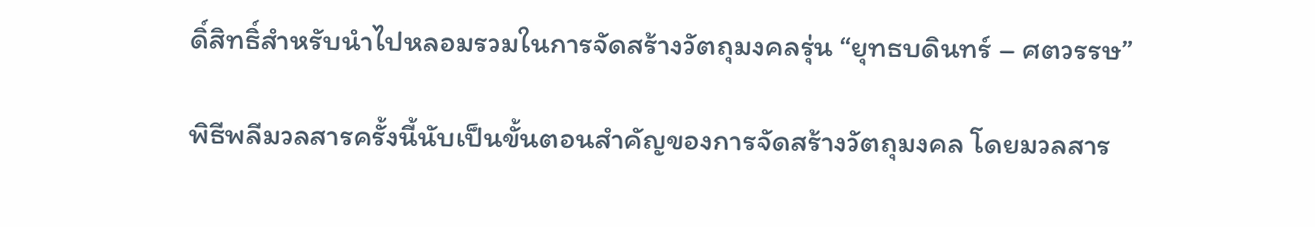ดิ์สิทธิ์สำหรับนำไปหลอมรวมในการจัดสร้างวัตถุมงคลรุ่น “ยุทธบดินทร์ – ศตวรรษ”

พิธีพลีมวลสารครั้งนี้นับเป็นขั้นตอนสำคัญของการจัดสร้างวัตถุมงคล โดยมวลสาร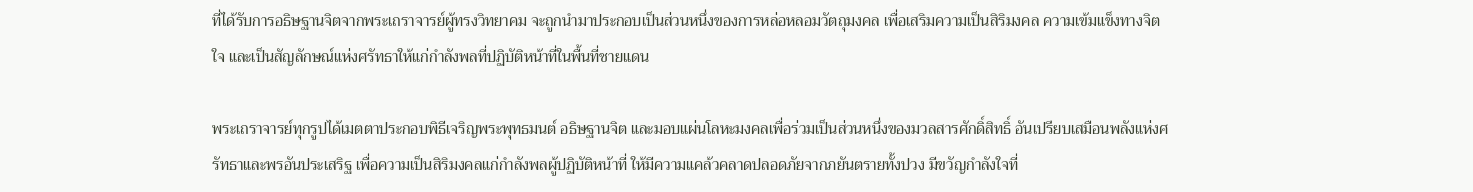ที่ได้รับการอธิษฐานจิตจากพระเถราจารย์ผู้ทรงวิทยาคม จะถูกนำมาประกอบเป็นส่วนหนึ่งของการหล่อหลอมวัตถุมงคล เพื่อเสริมความเป็นสิริมงคล ความเข้มแข็งทางจิตใจ และเป็นสัญลักษณ์แห่งศรัทธาให้แก่กำลังพลที่ปฏิบัติหน้าที่ในพื้นที่ชายแดน

พระเถราจารย์ทุกรูปได้เมตตาประกอบพิธีเจริญพระพุทธมนต์ อธิษฐานจิต และมอบแผ่นโลหะมงคลเพื่อร่วมเป็นส่วนหนึ่งของมวลสารศักดิ์สิทธิ์ อันเปรียบเสมือนพลังแห่งศรัทธาและพรอันประเสริฐ เพื่อความเป็นสิริมงคลแก่กำลังพลผู้ปฏิบัติหน้าที่ ให้มีความแคล้วคลาดปลอดภัยจากภยันตรายทั้งปวง มีขวัญกำลังใจที่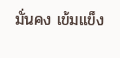มั่นคง เข้มแข็ง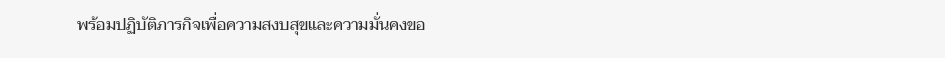พร้อมปฏิบัติภารกิจเพื่อความสงบสุขและความมั่นคงขอ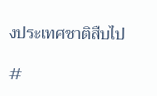งประเทศชาติสืบไป

#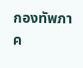กองทัพภาค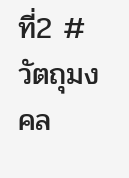ที่2 #วัตถุมงคล